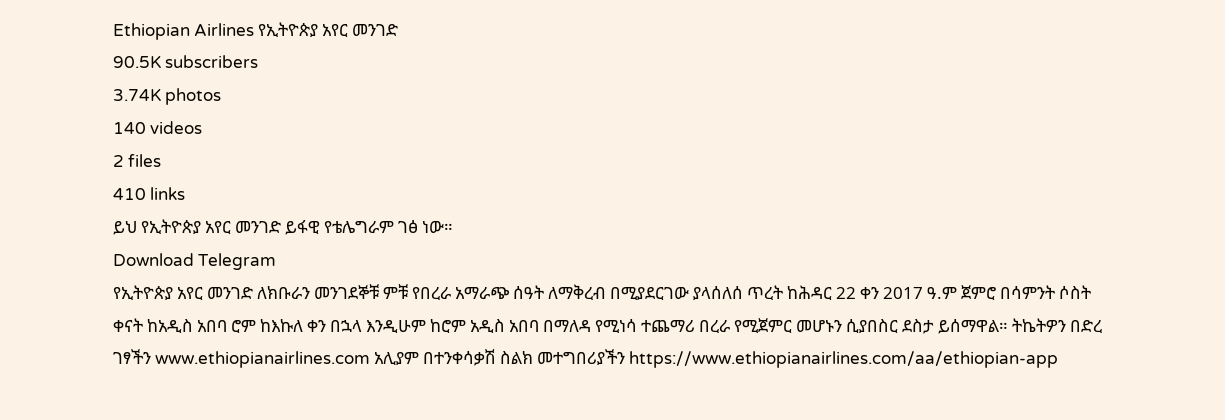Ethiopian Airlines የኢትዮጵያ አየር መንገድ
90.5K subscribers
3.74K photos
140 videos
2 files
410 links
ይህ የኢትዮጵያ አየር መንገድ ይፋዊ የቴሌግራም ገፅ ነው።
Download Telegram
የኢትዮጵያ አየር መንገድ ለክቡራን መንገደኞቹ ምቹ የበረራ አማራጭ ሰዓት ለማቅረብ በሚያደርገው ያላሰለሰ ጥረት ከሕዳር 22 ቀን 2017 ዓ.ም ጀምሮ በሳምንት ሶስት ቀናት ከአዲስ አበባ ሮም ከእኩለ ቀን በኋላ እንዲሁም ከሮም አዲስ አበባ በማለዳ የሚነሳ ተጨማሪ በረራ የሚጀምር መሆኑን ሲያበስር ደስታ ይሰማዋል። ትኬትዎን በድረ ገፃችን www.ethiopianairlines.com አሊያም በተንቀሳቃሽ ስልክ መተግበሪያችን https://www.ethiopianairlines.com/aa/ethiopian-app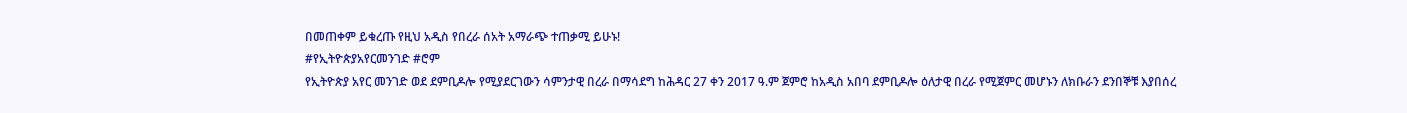በመጠቀም ይቁረጡ የዚህ አዲስ የበረራ ሰአት አማራጭ ተጠቃሚ ይሁኑ!
#የኢትዮጵያአየርመንገድ #ሮም
የኢትዮጵያ አየር መንገድ ወደ ደምቢዶሎ የሚያደርገውን ሳምንታዊ በረራ በማሳደግ ከሕዳር 27 ቀን 2017 ዓ.ም ጀምሮ ከአዲስ አበባ ደምቢዶሎ ዕለታዊ በረራ የሚጀምር መሆኑን ለክቡራን ደንበኞቹ እያበሰረ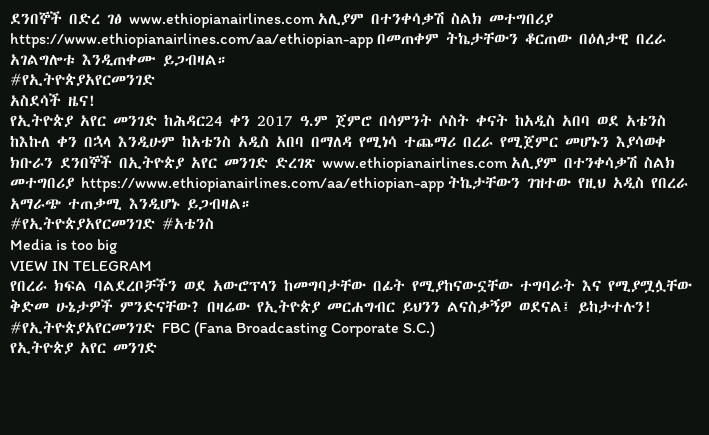ደንበኞች በድረ ገፅ www.ethiopianairlines.com አሊያም በተንቀሳቃሽ ስልክ መተግበሪያ https://www.ethiopianairlines.com/aa/ethiopian-app በመጠቀም ትኬታቸውን ቆርጠው በዕለታዊ በረራ አገልግሎቱ እንዲጠቀሙ ይጋብዛል።
#የኢትዮጵያአየርመንገድ
አስደሳች ዜና!
የኢትዮጵያ አየር መንገድ ከሕዳር24 ቀን 2017 ዓ.ም ጀምሮ በሳምንት ሶስት ቀናት ከአዲስ አበባ ወደ አቴንስ ከእኩለ ቀን በኋላ እንዲሁም ከአቴንስ አዲስ አበባ በማለዳ የሚነሳ ተጨማሪ በረራ የሚጀምር መሆኑን እያሳወቀ ክቡራን ደንበኞች በኢትዮጵያ አየር መንገድ ድረገጽ www.ethiopianairlines.com አሊያም በተንቀሳቃሽ ስልክ መተግበሪያ https://www.ethiopianairlines.com/aa/ethiopian-app ትኬታቸውን ገዝተው የዚህ አዲስ የበረራ አማራጭ ተጠቃሚ እንዲሆኑ ይጋብዛል።
#የኢትዮጵያአየርመንገድ #አቴንስ
Media is too big
VIEW IN TELEGRAM
የበረራ ክፍል ባልደረቦቻችን ወደ አውሮፕላን ከመግባታቸው በፊት የሚያከናውኗቸው ተግባራት እና የሚያሟሏቸው ቅድመ ሁኔታዎች ምንድናቸው? በዛሬው የኢትዮጵያ መርሐግብር ይህንን ልናስቃኝዎ ወደናል፤ ይከታተሉን!
#የኢትዮጵያአየርመንገድ FBC (Fana Broadcasting Corporate S.C.)
የኢትዮጵያ አየር መንገድ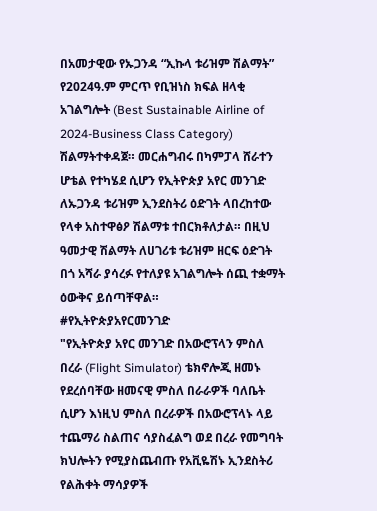በአመታዊው የኡጋንዳ “ኢኩላ ቱሪዝም ሽልማት” የ2024ዓ.ም ምርጥ የቢዝነስ ክፍል ዘላቂ አገልግሎት (Best Sustainable Airline of 2024-Business Class Category) ሽልማትተቀዳጀ። መርሐግብሩ በካምፓላ ሸራተን ሆቴል የተካሄደ ሲሆን የኢትዮጵያ አየር መንገድ ለኡጋንዳ ቱሪዝም ኢንደስትሪ ዕድገት ላበረከተው የላቀ አስተዋፅዖ ሽልማቱ ተበርክቶለታል። በዚህ ዓመታዊ ሽልማት ለሀገሪቱ ቱሪዝም ዘርፍ ዕድገት በጎ አሻራ ያሳረፉ የተለያዩ አገልግሎት ሰጪ ተቋማት ዕውቅና ይሰጣቸዋል።
#የኢትዮጵያአየርመንገድ
"የኢትዮጵያ አየር መንገድ በአውሮፕላን ምስለ በረራ (Flight Simulator) ቴክኖሎጂ ዘመኑ የደረሰባቸው ዘመናዊ ምስለ በራራዎች ባለቤት ሲሆን እነዚህ ምስለ በረራዎች በአውሮፕላኑ ላይ ተጨማሪ ስልጠና ሳያስፈልግ ወደ በረራ የመግባት ክህሎትን የሚያስጨብጡ የአቪዬሽኑ ኢንደስትሪ የልሕቀት ማሳያዎች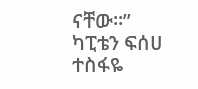ናቸው።”
ካፒቴን ፍሰሀ ተስፋዬ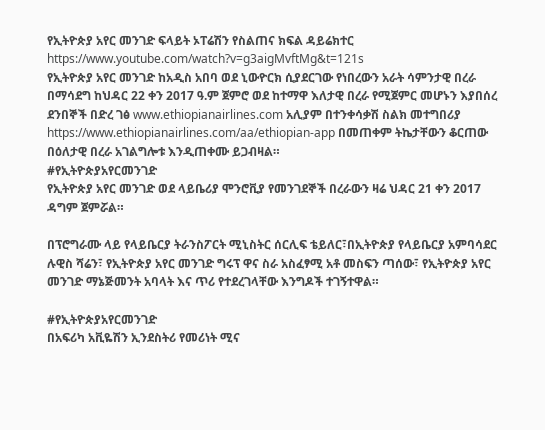የኢትዮጵያ አየር መንገድ ፍላይት ኦፐሬሽን የስልጠና ክፍል ዳይሬክተር
https://www.youtube.com/watch?v=g3aigMvftMg&t=121s
የኢትዮጵያ አየር መንገድ ከአዲስ አበባ ወደ ኒውዮርክ ሲያደርገው የነበረውን አራት ሳምንታዊ በረራ በማሳደግ ከህዳር 22 ቀን 2017 ዓ.ም ጀምሮ ወደ ከተማዋ እለታዊ በረራ የሚጀምር መሆኑን እያበሰረ ደንበኞች በድረ ገፅ www.ethiopianairlines.com አሊያም በተንቀሳቃሽ ስልክ መተግበሪያ https://www.ethiopianairlines.com/aa/ethiopian-app በመጠቀም ትኬታቸውን ቆርጠው በዕለታዊ በረራ አገልግሎቱ እንዲጠቀሙ ይጋብዛል።
#የኢትዮጵያአየርመንገድ
የኢትዮጵያ አየር መንገድ ወደ ላይቤሪያ ሞንሮቪያ የመንገደኞች በረራውን ዛሬ ህዳር 21 ቀን 2017 ዳግም ጀምሯል።

በፕሮግራሙ ላይ የላይቤርያ ትራንስፖርት ሚኒስትር ሰርሊፍ ቴይለር፣በኢትዮጵያ የላይቤርያ አምባሳደር ሉዊስ ሻሬን፣ የኢትዮጵያ አየር መንገድ ግሩፕ ዋና ስራ አስፈፃሚ አቶ መስፍን ጣሰው፣ የኢትዮጵያ አየር መንገድ ማኔጅመንት አባላት እና ጥሪ የተደረገላቸው እንግዶች ተገኝተዋል።

#የኢትዮጵያአየርመንገድ
በአፍሪካ አቪዬሽን ኢንደስትሪ የመሪነት ሚና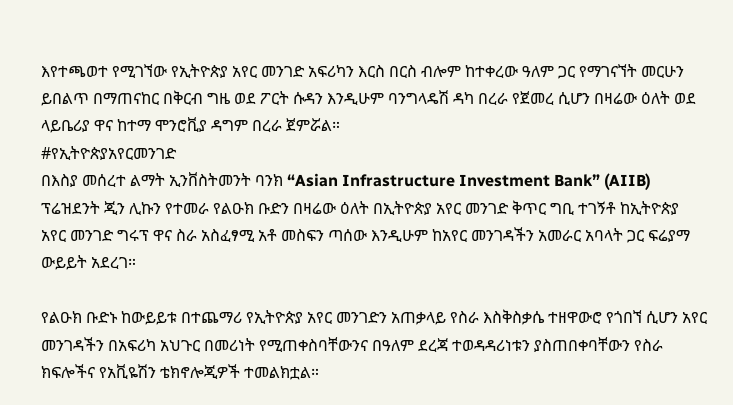እየተጫወተ የሚገኘው የኢትዮጵያ አየር መንገድ አፍሪካን እርስ በርስ ብሎም ከተቀረው ዓለም ጋር የማገናኘት መርሁን ይበልጥ በማጠናከር በቅርብ ግዜ ወደ ፖርት ሱዳን እንዲሁም ባንግላዴሽ ዳካ በረራ የጀመረ ሲሆን በዛሬው ዕለት ወደ ላይቤሪያ ዋና ከተማ ሞንሮቪያ ዳግም በረራ ጀምሯል።
#የኢትዮጵያአየርመንገድ
በእስያ መሰረተ ልማት ኢንቨስትመንት ባንክ “Asian Infrastructure Investment Bank” (AIIB) ፕሬዝደንት ጂን ሊኩን የተመራ የልዑክ ቡድን በዛሬው ዕለት በኢትዮጵያ አየር መንገድ ቅጥር ግቢ ተገኝቶ ከኢትዮጵያ አየር መንገድ ግሩፕ ዋና ስራ አስፈፃሚ አቶ መስፍን ጣሰው እንዲሁም ከአየር መንገዳችን አመራር አባላት ጋር ፍሬያማ ውይይት አደረገ።

የልዑክ ቡድኑ ከውይይቱ በተጨማሪ የኢትዮጵያ አየር መንገድን አጠቃላይ የስራ እስቅስቃሴ ተዘዋውሮ የጎበኘ ሲሆን አየር መንገዳችን በአፍሪካ አህጉር በመሪነት የሚጠቀስባቸውንና በዓለም ደረጃ ተወዳዳሪነቱን ያስጠበቀባቸውን የስራ ክፍሎችና የአቪዬሽን ቴክኖሎጂዎች ተመልክቷል።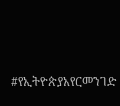#የኢትዮጵያአየርመንገድ